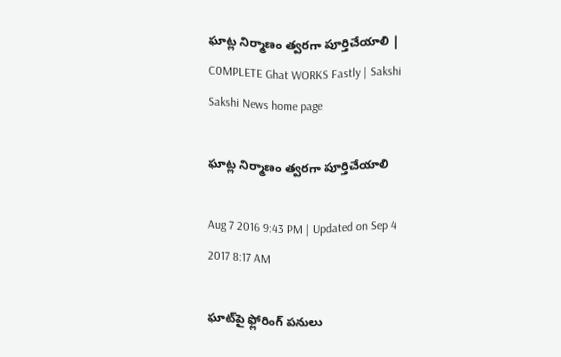ఘాట్ల నిర్మాణం త్వరగా పూర్తిచేయాలి | C0MPLETE Ghat WORKS Fastly | Sakshi
Sakshi News home page

ఘాట్ల నిర్మాణం త్వరగా పూర్తిచేయాలి

Aug 7 2016 9:43 PM | Updated on Sep 4 2017 8:17 AM

ఘాట్‌పై ఫ్లోరింగ్‌ పనులు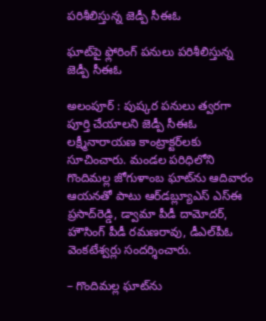పరిశీలిస్తున్న జెడ్పీ సీఈఓ

ఘాట్‌పై ఫ్లోరింగ్‌ పనులు పరిశీలిస్తున్న జెడ్పీ సీఈఓ

అలంపూర్‌ : పుష్కర పనులు త్వరగా పూర్తి చేయాలని జెడ్పీ సీఈఓ లక్ష్మీనారాయణ కాంట్రాక్టర్‌లకు సూచించారు. మండల పరిధిలోని గొందిమల్ల జోగుళాంబ ఘాట్‌ను ఆదివారం ఆయనతో పాటు ఆర్‌డబ్ల్యూఎస్‌ ఎస్‌ఈ ప్రసాద్‌రెడ్డి, డ్వామా పీడీ దామోదర్, హౌసింగ్‌ పీడీ రమణరావు, డీఎల్‌పీఓ వెంకటేశ్వర్లు సందర్శించారు.

– గొందిమల్ల ఘాట్‌ను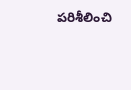పరిశీలించి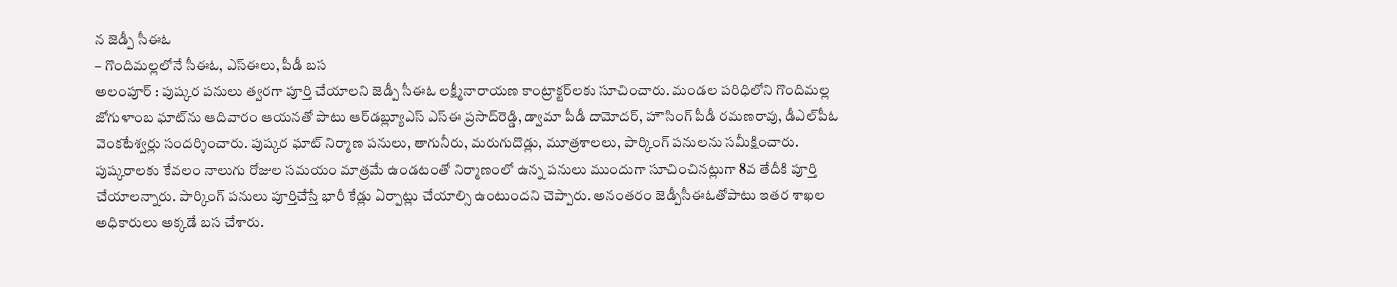న జెడ్పీ సీఈఓ
– గొందిమల్లలోనే సీఈఓ, ఎస్‌ఈలు, పీడీ బస
అలంపూర్‌ : పుష్కర పనులు త్వరగా పూర్తి చేయాలని జెడ్పీ సీఈఓ లక్ష్మీనారాయణ కాంట్రాక్టర్‌లకు సూచించారు. మండల పరిధిలోని గొందిమల్ల జోగుళాంబ ఘాట్‌ను ఆదివారం ఆయనతో పాటు ఆర్‌డబ్ల్యూఎస్‌ ఎస్‌ఈ ప్రసాద్‌రెడ్డి, డ్వామా పీడీ దామోదర్, హౌసింగ్‌ పీడీ రమణరావు, డీఎల్‌పీఓ వెంకటేశ్వర్లు సందర్శించారు. పుష్కర ఘాట్‌ నిర్మాణ పనులు, తాగునీరు, మరుగుదొడ్లు, మూత్రశాలలు, పార్కింగ్‌ పనులను సమీక్షించారు. పుష్కరాలకు కేవలం నాలుగు రోజుల సమయం మాత్రమే ఉండటంతో నిర్మాణంలో ఉన్న పనులు ముందుగా సూచించినట్లుగా 8వ తేదీకి పూర్తి చేయాలన్నారు. పార్కింగ్‌ పనులు పూర్తిచేస్తే భారీ కేడ్లు ఏర్పాట్లు చేయాల్సి ఉంటుందని చెప్పారు. అనంతరం జెడ్పీసీఈఓతోపాటు ఇతర శాఖల అధికారులు అక్కడే బస చేశారు.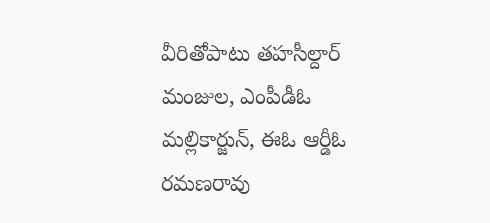వీరితోపాటు తహసీల్దార్‌ మంజుల, ఎంపీడీఓ మల్లికార్జున్, ఈఓ ఆర్డీఓ రమణరావు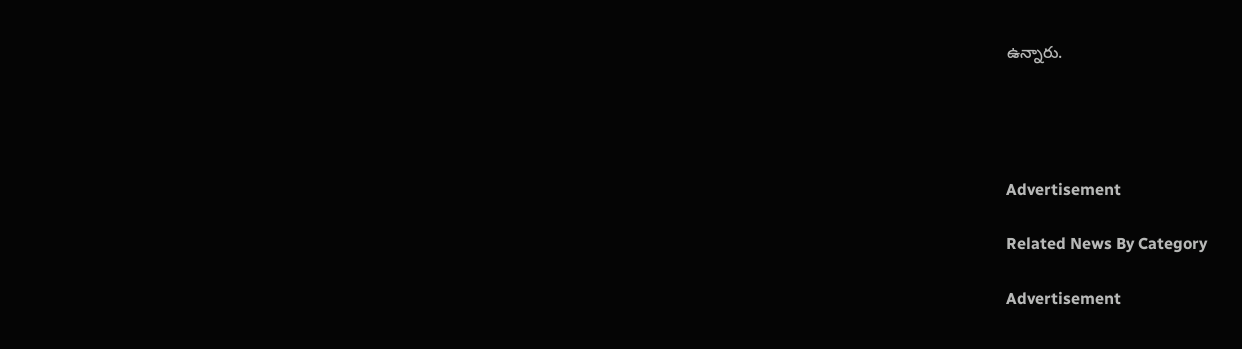ఉన్నారు.




Advertisement

Related News By Category

Advertisement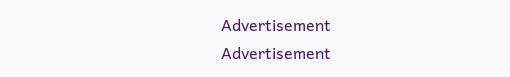Advertisement
Advertisement